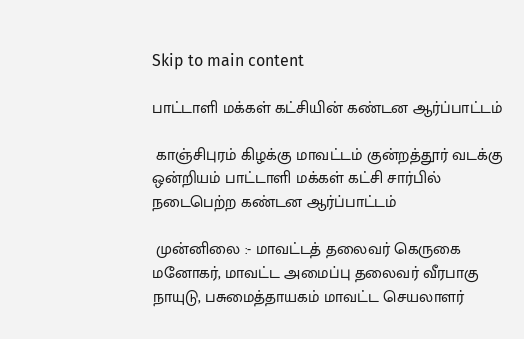Skip to main content

பாட்டாளி மக்கள் கட்சியின் கண்டன ஆர்ப்பாட்டம்

 காஞ்சிபுரம் கிழக்கு மாவட்டம் குன்றத்தூர் வடக்கு ஒன்றியம் பாட்டாளி மக்கள் கட்சி சார்பில் நடைபெற்ற கண்டன ஆர்ப்பாட்டம்

 முன்னிலை :- மாவட்டத் தலைவர் கெருகை மனோகர், மாவட்ட அமைப்பு தலைவர் வீரபாகு நாயுடு, பசுமைத்தாயகம் மாவட்ட செயலாளர்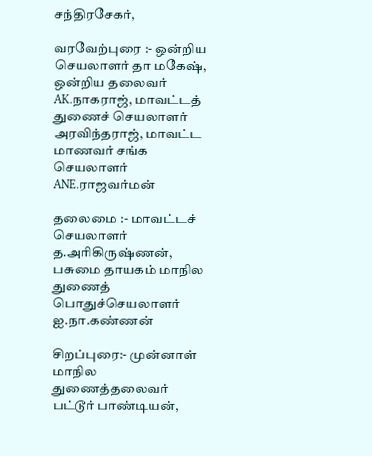சந்திரசேகர்,

வரவேற்புரை :- ஒன்றிய செயலாளர் தா மகேஷ், ஒன்றிய தலைவர் AK.நாகராஜ், மாவட்டத் துணைச் செயலாளர் அரவிந்தராஜ், மாவட்ட மாணவர் சங்க செயலாளர் ANE.ராஜவர்மன்

தலைமை :- மாவட்டச் செயலாளர் த.அரிகிருஷ்ணன், பசுமை தாயகம் மாநில துணைத் பொதுச்செயலாளர் ஐ.நா.கண்ணன்

சிறப்புரை:- முன்னாள் மாநில துணைத்தலைவர் பட்டூர் பாண்டியன்,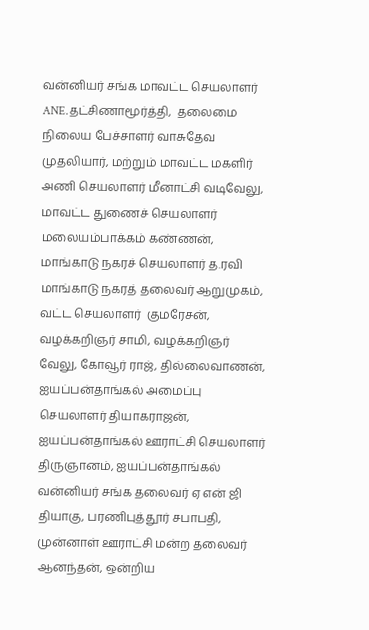வன்னியர் சங்க மாவட்ட செயலாளர் ANE.தட்சிணாமூர்த்தி,  தலைமை நிலைய பேச்சாளர் வாசுதேவ முதலியார், மற்றும் மாவட்ட மகளிர் அணி செயலாளர் மீனாட்சி வடிவேலு, மாவட்ட துணைச் செயலாளர் மலையம்பாக்கம் கண்ணன், மாங்காடு நகரச் செயலாளர் த.ரவி மாங்காடு நகரத் தலைவர் ஆறுமுகம், வட்ட செயலாளர்  குமரேசன், வழக்கறிஞர் சாமி, வழக்கறிஞர் வேலு, கோவூர் ராஜ், தில்லைவாணன், ஐயப்பன்தாங்கல் அமைப்பு செயலாளர் தியாகராஜன், ஐயப்பன்தாங்கல் ஊராட்சி செயலாளர் திருஞானம், ஐயப்பன்தாங்கல் வன்னியர் சங்க தலைவர் ஏ என் ஜி தியாகு, பரணிபுத்தூர் சபாபதி,  முன்னாள் ஊராட்சி மன்ற தலைவர் ஆனந்தன், ஒன்றிய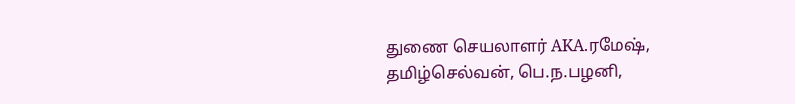துணை செயலாளர் AKA.ரமேஷ், தமிழ்செல்வன், பெ.ந.பழனி,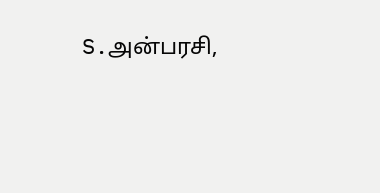S.அன்பரசி,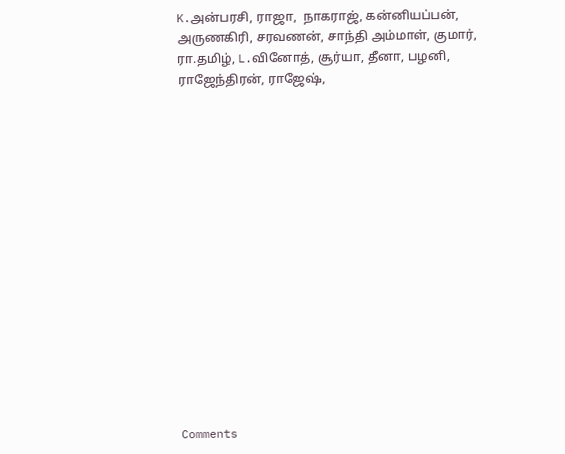K.அன்பரசி, ராஜா,  நாகராஜ், கன்னியப்பன், அருணகிரி, சரவணன், சாந்தி அம்மாள், குமார், ரா.தமிழ், L.வினோத், சூர்யா, தீனா, பழனி, ராஜேந்திரன், ராஜேஷ்,
















Comments